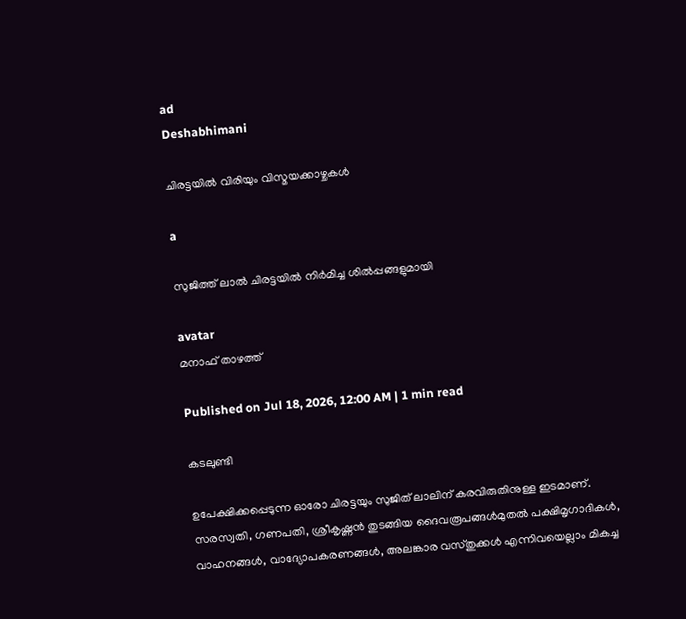ad
Deshabhimani

ചിരട്ടയിൽ വിരിയും വിസ്മയക്കാഴ്ചകൾ

a

സുജിത്ത് ലാൽ ചിരട്ടയിൽ നിർമിച്ച ശിൽപ്പങ്ങളുമായി

avatar
മനാഫ്‌ താഴത്ത്‌

Published on Jul 18, 2026, 12:00 AM | 1 min read

കടലുണ്ടി

ഉപേക്ഷിക്കപ്പെടുന്ന ഓരോ ചിരട്ടയും സുജിത്‌ ലാലിന് കരവിരുതിനുള്ള ഇടമാണ്‌. സരസ്വതി, ഗണപതി, ശ്രീകൃഷ്ണൻ തുടങ്ങിയ ദൈവരൂപങ്ങൾമുതൽ പക്ഷിമൃഗാദികൾ, വാഹനങ്ങൾ, വാദ്യോപകരണങ്ങൾ, അലങ്കാര വസ്തുക്കൾ എന്നിവയെല്ലാം മികച്ച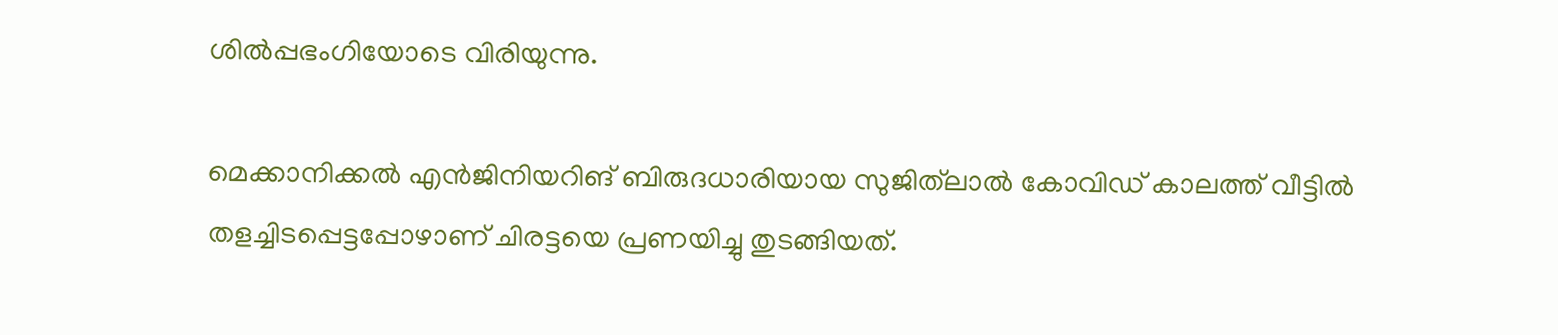ശിൽപ്പഭംഗിയോടെ വിരിയുന്നു.

മെക്കാനിക്കൽ എൻജിനിയറിങ് ബിരുദധാരിയായ സുജിത്‌ലാൽ കോവിഡ് കാലത്ത്‌ വീട്ടിൽ തളച്ചിടപ്പെട്ടപ്പോഴാണ്‌ ചിരട്ടയെ പ്രണയിച്ചു തുടങ്ങിയത്‌.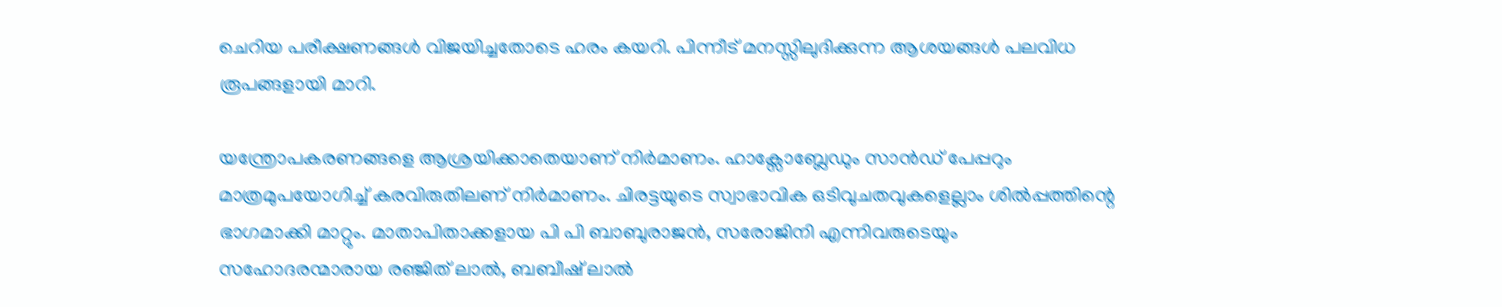ചെറിയ പരീക്ഷണങ്ങൾ വിജയിച്ചതോടെ ഹരം കയറി. പിന്നീട്‌ മനസ്സിലുദിക്കുന്ന ആശയങ്ങൾ പലവിധ രൂപങ്ങളായി മാറി.

യന്ത്രോപകരണങ്ങളെ ആശ്രയിക്കാതെയാണ്‌ നിർമാണം. ഹാക്സോബ്ലേഡും സാൻഡ് പേപ്പറും മാത്രമുപയോഗിച്ച് കരവിരുതിലണ്‌ നിർമാണം. ചിരട്ടയുടെ സ്വാഭാവിക ഒടിവുചതവുകളെല്ലാം ശിൽപ്പത്തിന്റെ ഭാഗമാക്കി മാറ്റും. മാതാപിതാക്കളായ പി പി ബാബുരാജൻ, സരോജിനി എന്നിവരുടെയും സഹോദരന്മാരായ രഞ്ജിത് ലാൽ, ബബീഷ്‌ ലാൽ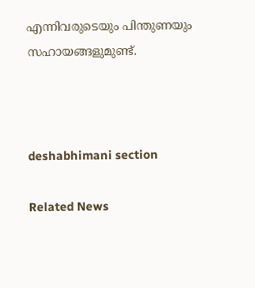എന്നിവരുടെയും പിന്തുണയും സഹായങ്ങളുമുണ്ട്.



deshabhimani section

Related News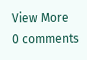View More
0 comments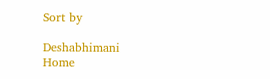Sort by

Deshabhimani
Home